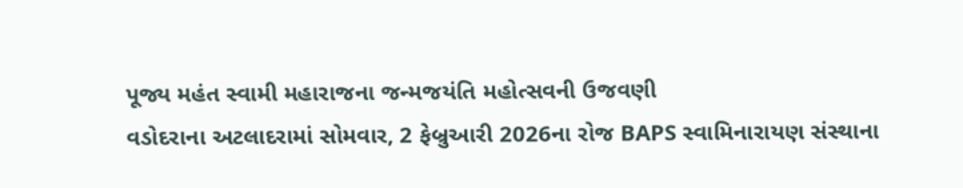પૂજ્ય મહંત સ્વામી મહારાજના જન્મજયંતિ મહોત્સવની ઉજવણી
વડોદરાના અટલાદરામાં સોમવાર, 2 ફેબ્રુઆરી 2026ના રોજ BAPS સ્વામિનારાયણ સંસ્થાના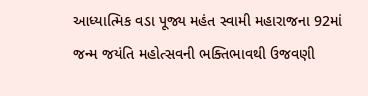આધ્યાત્મિક વડા પૂજ્ય મહંત સ્વામી મહારાજના 92માં
જન્મ જયંતિ મહોત્સવની ભક્તિભાવથી ઉજવણી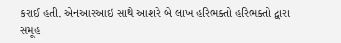કરાઈ હતી. એનઆરઆઇ સાથે આશરે બે લાખ હરિભક્તો હરિભક્તો દ્વારા સમૂહ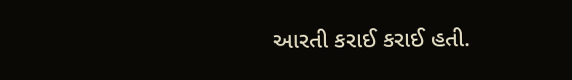આરતી કરાઈ કરાઈ હતી.